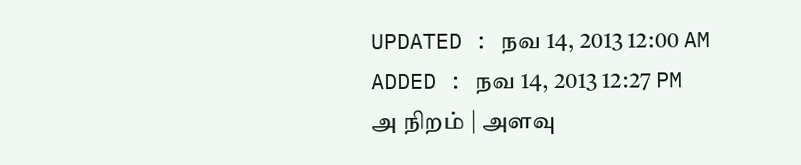UPDATED : நவ 14, 2013 12:00 AM
ADDED : நவ 14, 2013 12:27 PM
அ நிறம் | அளவு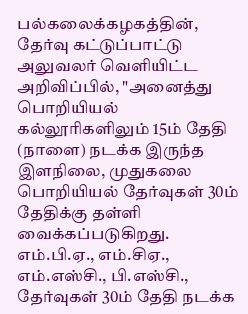பல்கலைக்கழகத்தின், தேர்வு கட்டுப்பாட்டு அலுவலர் வெளியிட்ட அறிவிப்பில், "அனைத்து பொறியியல் கல்லூரிகளிலும் 15ம் தேதி (நாளை) நடக்க இருந்த இளநிலை, முதுகலை பொறியியல் தேர்வுகள் 30ம் தேதிக்கு தள்ளி வைக்கப்படுகிறது.
எம்.பி.ஏ., எம்.சிஏ., எம்.எஸ்சி., பி.எஸ்சி., தேர்வுகள் 30ம் தேதி நடக்க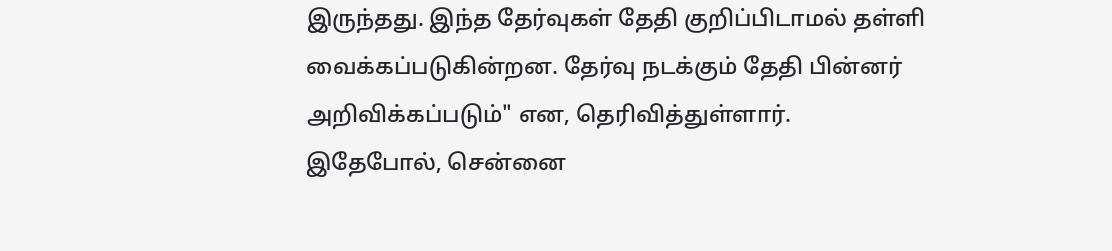இருந்தது. இந்த தேர்வுகள் தேதி குறிப்பிடாமல் தள்ளி வைக்கப்படுகின்றன. தேர்வு நடக்கும் தேதி பின்னர் அறிவிக்கப்படும்" என, தெரிவித்துள்ளார்.
இதேபோல், சென்னை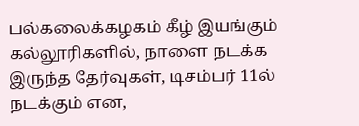பல்கலைக்கழகம் கீழ் இயங்கும் கல்லூரிகளில், நாளை நடக்க இருந்த தேர்வுகள், டிசம்பர் 11ல் நடக்கும் என,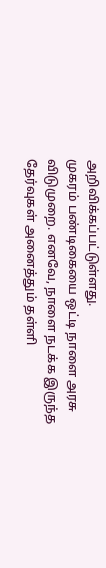அறிவிக்கப்பட்டுள்ளது.
முகரம் பண்டிகையை ஒட்டி நாளை அரசு விடுமுறை. எனவே, நாளை நடக்க இருந்த தேர்வுகள் அனைத்தும் தள்ளி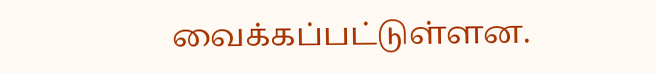வைக்கப்பட்டுள்ளன.